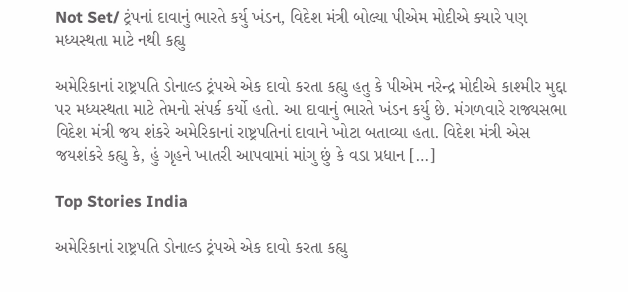Not Set/ ટ્રંપનાં દાવાનું ભારતે કર્યુ ખંડન, વિદેશ મંત્રી બોલ્યા પીએમ મોદીએ ક્યારે પણ મધ્યસ્થતા માટે નથી કહ્યુ

અમેરિકાનાં રાષ્ટ્રપતિ ડોનાલ્ડ ટ્રંપએ એક દાવો કરતા કહ્યુ હતુ કે પીએમ નરેન્દ્ર મોદીએ કાશ્મીર મુદ્દા પર મધ્યસ્થતા માટે તેમનો સંપર્ક કર્યો હતો. આ દાવાનું ભારતે ખંડન કર્યુ છે. મંગળવારે રાજ્યસભા વિદેશ મંત્રી જય શંકરે અમેરિકાનાં રાષ્ટ્રપતિનાં દાવાને ખોટા બતાવ્યા હતા. વિદેશ મંત્રી એસ જયશંકરે કહ્યુ કે, હું ગૃહને ખાતરી આપવામાં માંગુ છું કે વડા પ્રધાન […]

Top Stories India

અમેરિકાનાં રાષ્ટ્રપતિ ડોનાલ્ડ ટ્રંપએ એક દાવો કરતા કહ્યુ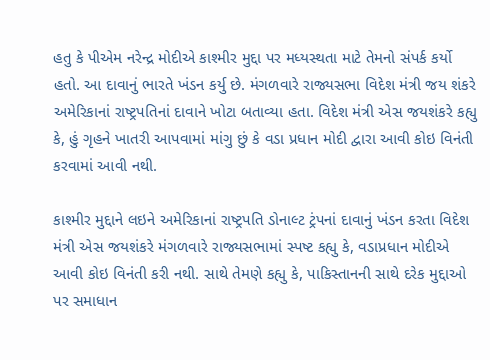હતુ કે પીએમ નરેન્દ્ર મોદીએ કાશ્મીર મુદ્દા પર મધ્યસ્થતા માટે તેમનો સંપર્ક કર્યો હતો. આ દાવાનું ભારતે ખંડન કર્યુ છે. મંગળવારે રાજ્યસભા વિદેશ મંત્રી જય શંકરે અમેરિકાનાં રાષ્ટ્રપતિનાં દાવાને ખોટા બતાવ્યા હતા. વિદેશ મંત્રી એસ જયશંકરે કહ્યુ કે, હું ગૃહને ખાતરી આપવામાં માંગુ છું કે વડા પ્રધાન મોદી દ્વારા આવી કોઇ વિનંતી કરવામાં આવી નથી.

કાશ્મીર મુદ્દાને લઇને અમેરિકાનાં રાષ્ટ્રપતિ ડોનાલ્ટ ટ્રંપનાં દાવાનું ખંડન કરતા વિદેશ મંત્રી એસ જયશંકરે મંગળવારે રાજ્યસભામાં સ્પષ્ટ કહ્યુ કે, વડાપ્રધાન મોદીએ આવી કોઇ વિનંતી કરી નથી. સાથે તેમણે કહ્યુ કે, પાકિસ્તાનની સાથે દરેક મુદ્દાઓ પર સમાધાન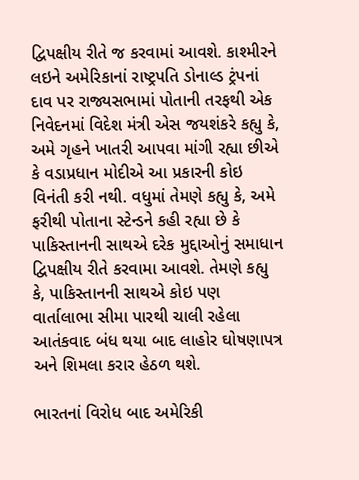દ્વિપક્ષીય રીતે જ કરવામાં આવશે. કાશ્મીરને લઇને અમેરિકાનાં રાષ્ટ્રપતિ ડોનાલ્ડ ટ્રંપનાં દાવ પર રાજ્યસભામાં પોતાની તરફથી એક નિવેદનમાં વિદેશ મંત્રી એસ જયશંકરે કહ્યુ કે, અમે ગૃહને ખાતરી આપવા માંગી રહ્યા છીએ કે વડાપ્રધાન મોદીએ આ પ્રકારની કોઇ વિનંતી કરી નથી. વધુમાં તેમણે કહ્યુ કે, અમે ફરીથી પોતાના સ્ટેન્ડને કહી રહ્યા છે કે પાકિસ્તાનની સાથએ દરેક મુદ્દાઓનું સમાધાન દ્વિપક્ષીય રીતે કરવામા આવશે. તેમણે કહ્યુ કે, પાકિસ્તાનની સાથએ કોઇ પણ વાર્તાલાભા સીમા પારથી ચાલી રહેલા આતંકવાદ બંધ થયા બાદ લાહોર ઘોષણાપત્ર અને શિમલા કરાર હેઠળ થશે.

ભારતનાં વિરોધ બાદ અમેરિકી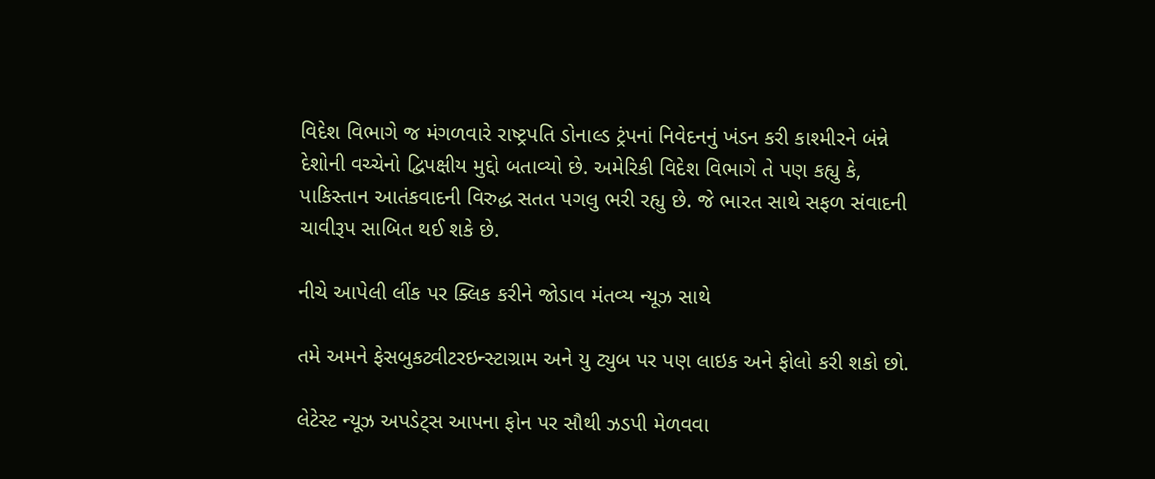વિદેશ વિભાગે જ મંગળવારે રાષ્ટ્રપતિ ડોનાલ્ડ ટ્રંપનાં નિવેદનનું ખંડન કરી કાશ્મીરને બંન્ને દેશોની વચ્ચેનો દ્વિપક્ષીય મુદ્દો બતાવ્યો છે. અમેરિકી વિદેશ વિભાગે તે પણ કહ્યુ કે, પાકિસ્તાન આતંકવાદની વિરુદ્ધ સતત પગલુ ભરી રહ્યુ છે. જે ભારત સાથે સફળ સંવાદની ચાવીરૂપ સાબિત થઈ શકે છે.

નીચે આપેલી લીંક પર ક્લિક કરીને જોડાવ મંતવ્ય ન્યૂઝ સાથે

તમે અમને ફેસબુકટ્વીટરઇન્સ્ટાગ્રામ અને યુ ટ્યુબ પર પણ લાઇક અને ફોલો કરી શકો છો.

લેટેસ્ટ ન્યૂઝ અપડેટ્સ આપના ફોન પર સૌથી ઝડપી મેળવવા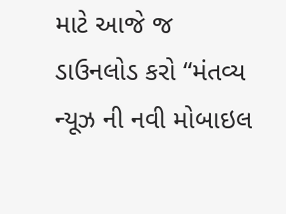માટે આજે જ ડાઉનલોડ કરો “મંતવ્ય ન્યૂઝ ની નવી મોબાઇલ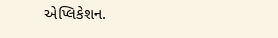એપ્લિકેશન.